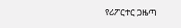የሪፖርተር ጋዜጣ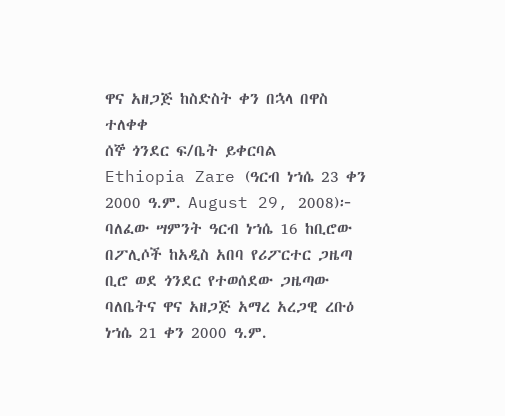ዋና አዘጋጅ ከስድስት ቀን በኋላ በዋስ ተለቀቀ
ሰኞ ጎንደር ፍ/ቤት ይቀርባል
Ethiopia Zare (ዓርብ ነኀሴ 23 ቀን 2000 ዓ.ም. August 29, 2008)፦ ባለፈው ሣምንት ዓርብ ነኀሴ 16 ከቢሮው በፖሊሶች ከአዲስ አበባ የሪፖርተር ጋዜጣ ቢሮ ወደ ጎንደር የተወሰደው ጋዜጣው ባለቤትና ዋና አዘጋጅ አማረ አረጋዊ ረቡዕ ነኀሴ 21 ቀን 2000 ዓ.ም.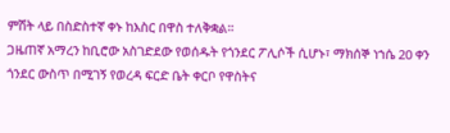ምሽት ላይ በስድስተኛ ቀኑ ከእስር በዋስ ተለቅቋል።
ጋዜጠኛ አማረን ከቢሮው አስገድደው የወሰዱት የጎንደር ፖሊሶች ሲሆኑ፣ ማክሰኞ ነኀሴ 20 ቀን ጎንደር ውስጥ በሚገኝ የወረዳ ፍርድ ቤት ቀርቦ የዋስትና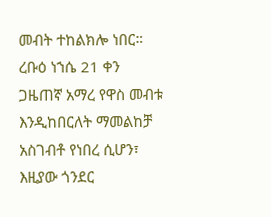መብት ተከልክሎ ነበር።
ረቡዕ ነኀሴ 21 ቀን ጋዜጠኛ አማረ የዋስ መብቱ እንዲከበርለት ማመልከቻ አስገብቶ የነበረ ሲሆን፣ እዚያው ጎንደር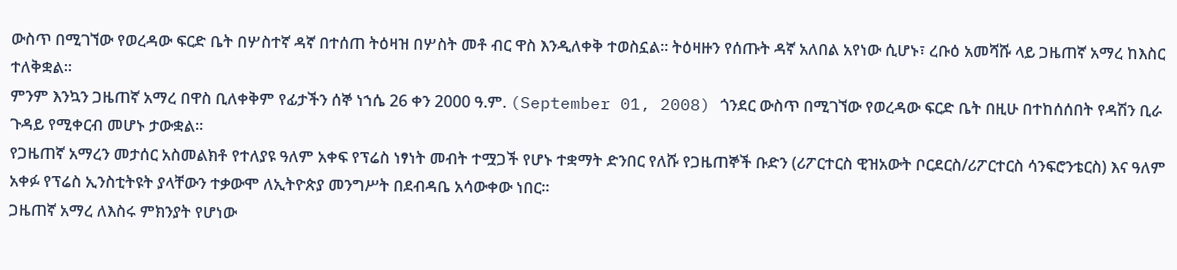ውስጥ በሚገኘው የወረዳው ፍርድ ቤት በሦስተኛ ዳኛ በተሰጠ ትዕዛዝ በሦስት መቶ ብር ዋስ እንዲለቀቅ ተወስኗል። ትዕዛዙን የሰጡት ዳኛ አለበል አየነው ሲሆኑ፣ ረቡዕ አመሻሹ ላይ ጋዜጠኛ አማረ ከእስር ተለቅቋል።
ምንም እንኳን ጋዜጠኛ አማረ በዋስ ቢለቀቅም የፊታችን ሰኞ ነኀሴ 26 ቀን 2000 ዓ.ም. (September 01, 2008) ጎንደር ውስጥ በሚገኘው የወረዳው ፍርድ ቤት በዚሁ በተከሰሰበት የዳሽን ቢራ ጉዳይ የሚቀርብ መሆኑ ታውቋል።
የጋዜጠኛ አማረን መታሰር አስመልክቶ የተለያዩ ዓለም አቀፍ የፕሬስ ነፃነት መብት ተሟጋች የሆኑ ተቋማት ድንበር የለሹ የጋዜጠኞች ቡድን (ሪፖርተርስ ዊዝአውት ቦርደርስ/ሪፖርተርስ ሳንፍሮንቴርስ) እና ዓለም አቀፉ የፕሬስ ኢንስቲትዩት ያላቸውን ተቃውሞ ለኢትዮጵያ መንግሥት በደብዳቤ አሳውቀው ነበር።
ጋዜጠኛ አማረ ለእስሩ ምክንያት የሆነው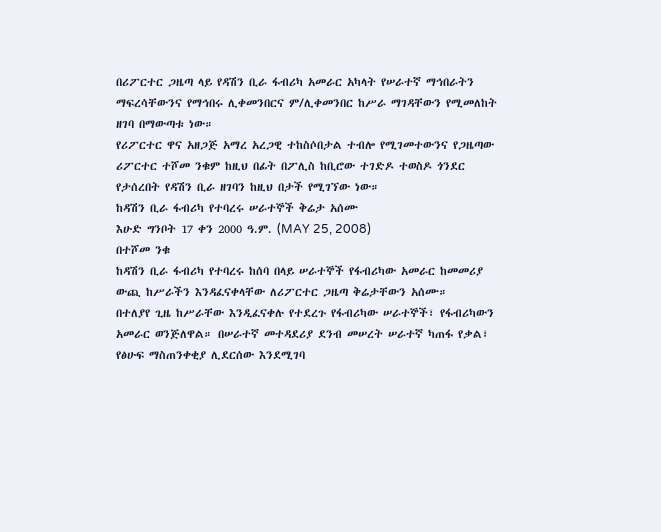በሪፖርተር ጋዜጣ ላይ የዳሽን ቢራ ፋብሪካ አመራር አካላት የሠራተኛ ማኅበራትን ማፍረሳቸውንና የማኅበሩ ሊቀመንበርና ም/ሊቀመንበር ከሥራ ማገዳቸውን የሚመለከት ዘገባ በማውጣቱ ነው።
የሪፖርተር ዋና አዘጋጅ አማረ አረጋዊ ተከስሶበታል ተብሎ የሚገመተውንና የጋዜጣው ሪፖርተር ተሾመ ንቁም ከዚህ በፊት በፖሊስ ከቢሮው ተገድዶ ተወስዶ ጎንደር የታሰረበት የዳሽን ቢራ ዘገባን ከዚህ በታች የሚገኘው ነው።
ከዳሽን ቢራ ፋብሪካ የተባረሩ ሠራተኞች ቅሬታ አሰሙ
እሁድ ግንቦት 17 ቀን 2000 ዓ.ም. (MAY 25, 2008)
በተሾመ ንቁ
ከዳሽን ቢራ ፋብሪካ የተባረሩ ከሰባ በላይ ሠራተኞች የፋብሪካው አመራር ከመመሪያ ውጪ ከሥራችን እንዳፈናቀላቸው ለሪፖርተር ጋዜጣ ቅሬታቸውን አሰሙ።
በተለያየ ጊዜ ከሥራቸው እንዲፈናቀሉ የተደረጉ የፋብሪካው ሠራተኞች፣ የፋብሪካውን አመራር ወንጅለዋል። በሠራተኛ መተዳደሪያ ደንብ መሠረት ሠራተኛ ካጠፋ የቃል፣ የፅሁፍ ማስጠንቀቂያ ሊደርሰው እንደሚገባ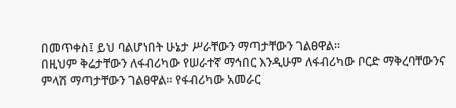በመጥቀስ፤ ይህ ባልሆነበት ሁኔታ ሥራቸውን ማጣታቸውን ገልፀዋል።
በዚህም ቅሬታቸውን ለፋብሪካው የሠራተኛ ማኅበር እንዲሁም ለፋብሪካው ቦርድ ማቅረባቸውንና ምላሽ ማጣታቸውን ገልፀዋል። የፋብሪካው አመራር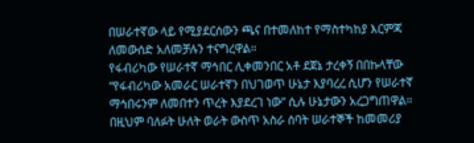በሠራተኛው ላይ የሚያደርሰውን ጫና በተመለከተ የማስተካከያ እርምጃ ለመውሰድ አለመቻሉን ተናግረዋል።
የፋብሪካው የሠራተኛ ማኅበር ሊቀመንበር አቶ ደጀኔ ታረቀኝ በበኩላቸው “የፋብሪካው አመራር ሠራተኛን በህገወጥ ሁኔታ እያባረረ ሲሆን የሠራተኛ ማኅበሩንም ለመበተን ጥረት እያደረገ ነው” ሲሉ ሁኔታውን አረጋግጠዋል። በዚህም ባለፉት ሁለት ወራት ውስጥ አስራ ሰባት ሠራተኞች ከመመሪያ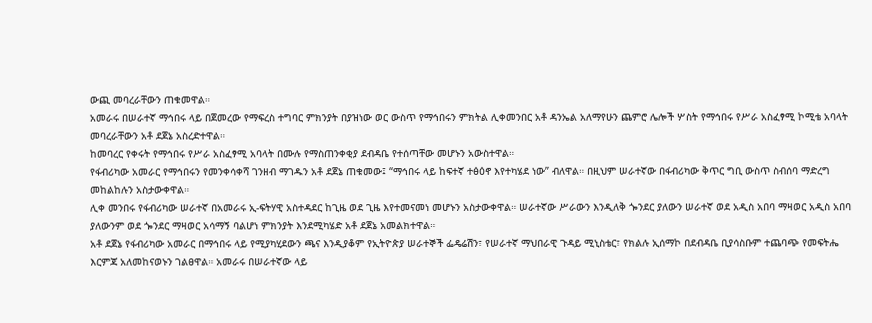ውጪ መባረራቸውን ጠቁመዋል።
አመራሩ በሠራተኛ ማኅበሩ ላይ በጀመረው የማፍረስ ተግባር ምክንያት በያዝነው ወር ውስጥ የማኅበሩን ምክትል ሊቀመንበር አቶ ዳንኤል አለማየሁን ጨምሮ ሌሎች ሦስት የማኅበሩ የሥራ አስፈፃሚ ኮሚቴ አባላት መባረራቸውን አቶ ደጀኔ አስረድተዋል።
ከመባረር የቀሩት የማኅበሩ የሥራ አስፈፃሚ አባላት በሙሉ የማስጠንቀቂያ ደብዳቤ የተሰጣቸው መሆኑን አውስተዋል።
የፋብሪካው አመራር የማኅበሩን የመንቀሳቀሻ ገንዘብ ማገዱን አቶ ደጀኔ ጠቁመው፤ “ማኅበሩ ላይ ከፍተኛ ተፅዕኖ እየተካሄደ ነው” ብለዋል። በዚህም ሠራተኛው በፋብሪካው ቅጥር ግቢ ውስጥ ስብሰባ ማድረግ መከልከሉን አስታውቀዋል።
ሊቀ መንበሩ የፋብሪካው ሠራተኛ በአመራሩ ኢ-ፍትሃዊ አስተዳደር ከጊዜ ወደ ጊዜ እየተመናመነ መሆኑን አስታውቀዋል። ሠራተኛው ሥራውን እንዲለቅ ጐንደር ያለውን ሠራተኛ ወደ አዲስ አበባ ማዛወር አዲስ አበባ ያለውንም ወደ ጐንደር ማዛወር አሳማኝ ባልሆነ ምክንያት እንደሚካሄድ አቶ ደጀኔ አመልክተዋል።
አቶ ደጀኔ የፋብሪካው አመራር በማኅበሩ ላይ የሚያካሂደውን ጫና እንዲያቆም የኢትዮጵያ ሠራተኞች ፌዴሬሽን፣ የሠራተኛ ማህበራዊ ጉዳይ ሚኒስቴር፣ የክልሉ ኢሰማኮ በደብዳቤ ቢያሳስቡም ተጨባጭ የመፍትሔ እርምጃ አለመከናወኑን ገልፀዋል። አመራሩ በሠራተኛው ላይ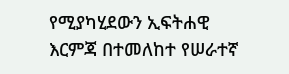የሚያካሂደውን ኢፍትሐዊ እርምጃ በተመለከተ የሠራተኛ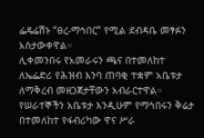ፌዴሬሽኑ “ፀረ-ማኅበር” የሚል ደብዳቤ መፃፉን አስታውቀዋል።
ሊቀመንበሩ የአመራሩን ጫና በተመለከተ ለኤፌድሪ የሕዝብ እንባ ጠባቂ ተቋም አቤቱታ ለማቅረብ መዘጋጀታቸውን አብራርተዋል።
የሠራተኞችን አቤቱታ እንዲሁም የማኅበሩን ቅሬታ በተመለከተ የፋብሪካው ዋና ሥራ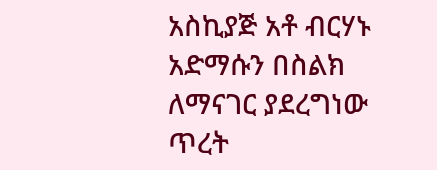አስኪያጅ አቶ ብርሃኑ አድማሱን በስልክ ለማናገር ያደረግነው ጥረት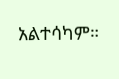አልተሳካም።